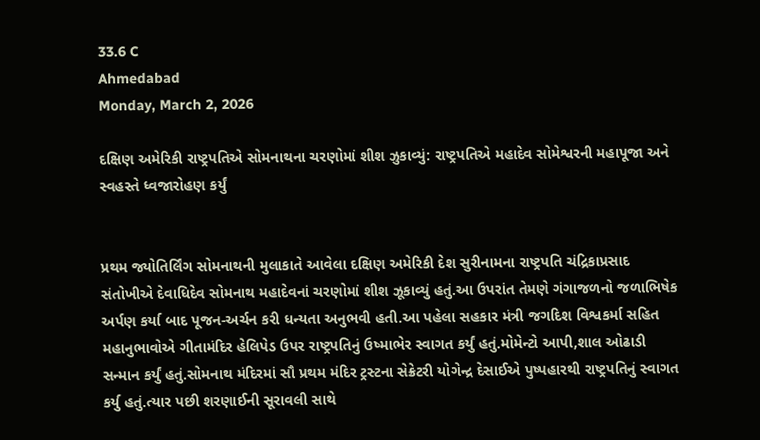33.6 C
Ahmedabad
Monday, March 2, 2026

દક્ષિણ અમેરિકી રાષ્ટ્રપતિએ સોમનાથના ચરણોમાં શીશ ઝુકાવ્યું: રાષ્ટ્રપતિએ મહાદેવ સોમેશ્વરની મહાપૂજા અને સ્વહસ્તે ધ્વજારોહણ કર્યું


પ્રથમ જ્યોતિર્લિંગ સોમનાથની મુલાકાતે આવેલા દક્ષિણ અમેરિકી દેશ સુરીનામના રાષ્ટ્રપતિ ચંદ્રિકાપ્રસાદ સંતોખીએ દેવાધિદેવ સોમનાથ મહાદેવનાં ચરણોમાં શીશ ઝૂકાવ્યું હતું.આ ઉપરાંત તેમણે ગંગાજળનો જળાભિષેક અર્પણ કર્યા બાદ પૂજન-અર્ચન કરી ધન્યતા અનુભવી હતી.આ પહેલા સહકાર મંત્રી જગદિશ વિશ્વકર્મા સહિત મહાનુભાવોએ ગીતામંદિર હેલિપેડ ઉપર રાષ્ટ્રપતિનું ઉષ્માભેર સ્વાગત કર્યું હતું.મોમેન્ટો આપી,શાલ ઓઢાડી સન્માન કર્યું હતું.સોમનાથ મંદિરમાં સૌ પ્રથમ મંદિર ટ્રસ્ટના સેક્રેટરી યોગેન્દ્ર દેસાઈએ પુષ્પહારથી રાષ્ટ્રપતિનું સ્વાગત કર્યુ હતું.ત્યાર પછી શરણાઈની સૂરાવલી સાથે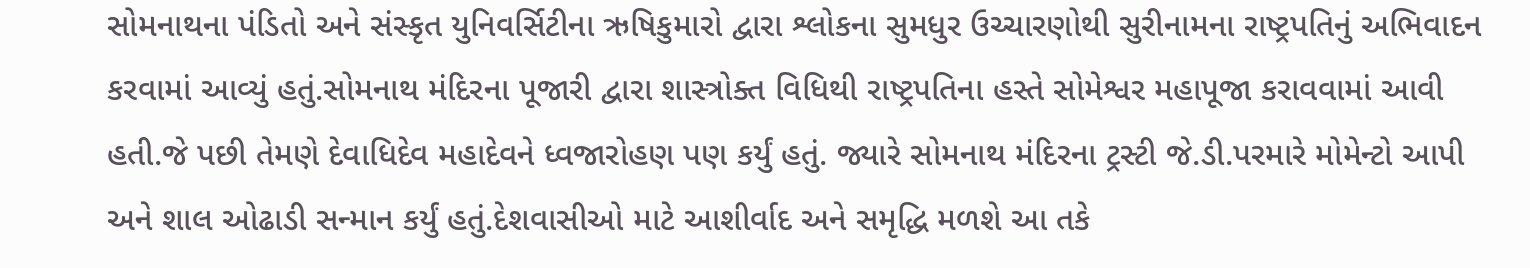સોમનાથના પંડિતો અને સંસ્કૃત યુનિવર્સિટીના ઋષિકુમારો દ્વારા શ્લોકના સુમધુર ઉચ્ચારણોથી સુરીનામના રાષ્ટ્રપતિનું અભિવાદન કરવામાં આવ્યું હતું.સોમનાથ મંદિરના પૂજારી દ્વારા શાસ્ત્રોક્ત વિધિથી રાષ્ટ્રપતિના હસ્તે સોમેશ્વર મહાપૂજા કરાવવામાં આવી હતી.જે પછી તેમણે દેવાધિદેવ મહાદેવને ધ્વજારોહણ પણ કર્યું હતું. જ્યારે સોમનાથ મંદિરના ટ્રસ્ટી જે.ડી.પરમારે મોમેન્ટો આપી અને શાલ ઓઢાડી સન્માન કર્યું હતું.દેશવાસીઓ માટે આશીર્વાદ અને સમૃદ્ધિ મળશે આ તકે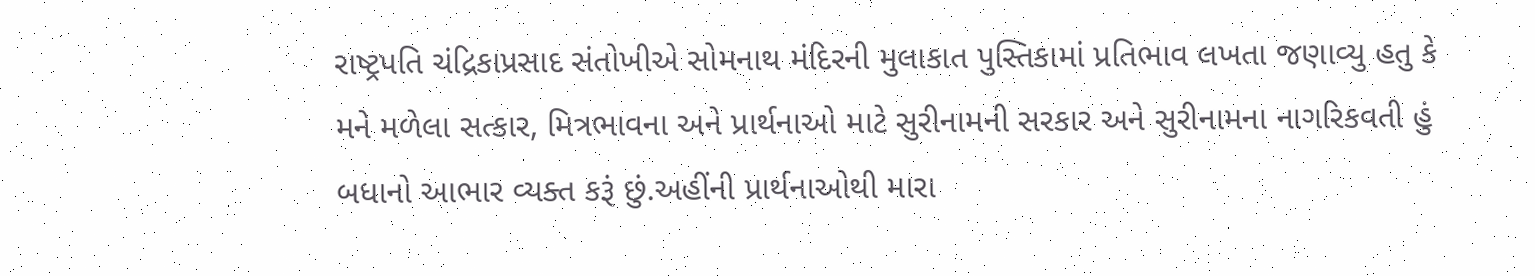રાષ્ટ્રપતિ ચંદ્રિકાપ્રસાદ સંતોખીએ સોમનાથ મંદિરની મુલાકાત પુસ્તિકામાં પ્રતિભાવ લખતા જણાવ્યુ હતુ કે મને મળેલા સત્કાર, મિત્રભાવના અને પ્રાર્થનાઓ માટે સુરીનામની સરકાર અને સુરીનામના નાગરિકવતી હું બધાનો આભાર વ્યક્ત કરૂં છું.અહીંની પ્રાર્થનાઓથી મારા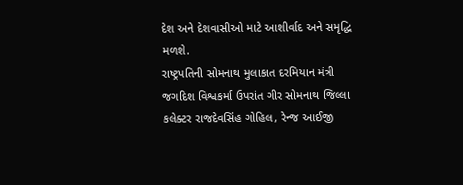દેશ અને દેશવાસીઓ માટે આશીર્વાદ અને સમૃદ્ધિ મળશે.
રાષ્ટ્રપતિની સોમનાથ મુલાકાત દરમિયાન મંત્રી જગદિશ વિશ્વકર્મા ઉપરાંત ગીર સોમનાથ જિલ્લા કલેક્ટર રાજદેવસિંહ ગોહિલ, રેન્જ આઈજી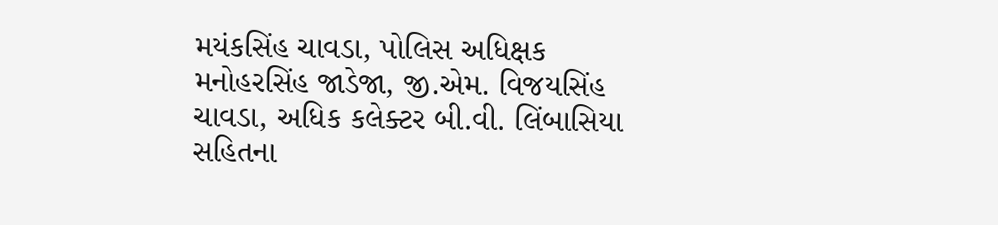મયંકસિંહ ચાવડા, પોલિસ અધિક્ષક મનોહરસિંહ જાડેજા, જી.એમ. વિજયસિંહ ચાવડા, અધિક કલેક્ટર બી.વી. લિંબાસિયા સહિતના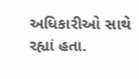અધિકારીઓ સાથે રહ્યાં હતા.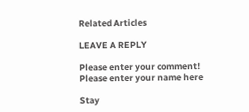Related Articles

LEAVE A REPLY

Please enter your comment!
Please enter your name here

Stay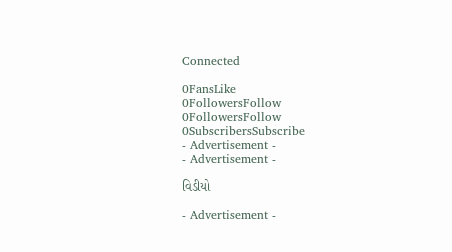Connected

0FansLike
0FollowersFollow
0FollowersFollow
0SubscribersSubscribe
- Advertisement -
- Advertisement -

વિડીયો

- Advertisement -